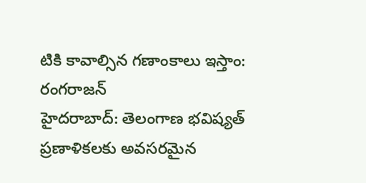టికి కావాల్సిన గణాంకాలు ఇస్తాం: రంగరాజన్
హైదరాబాద్: తెలంగాణ భవిష్యత్ ప్రణాళికలకు అవసరమైన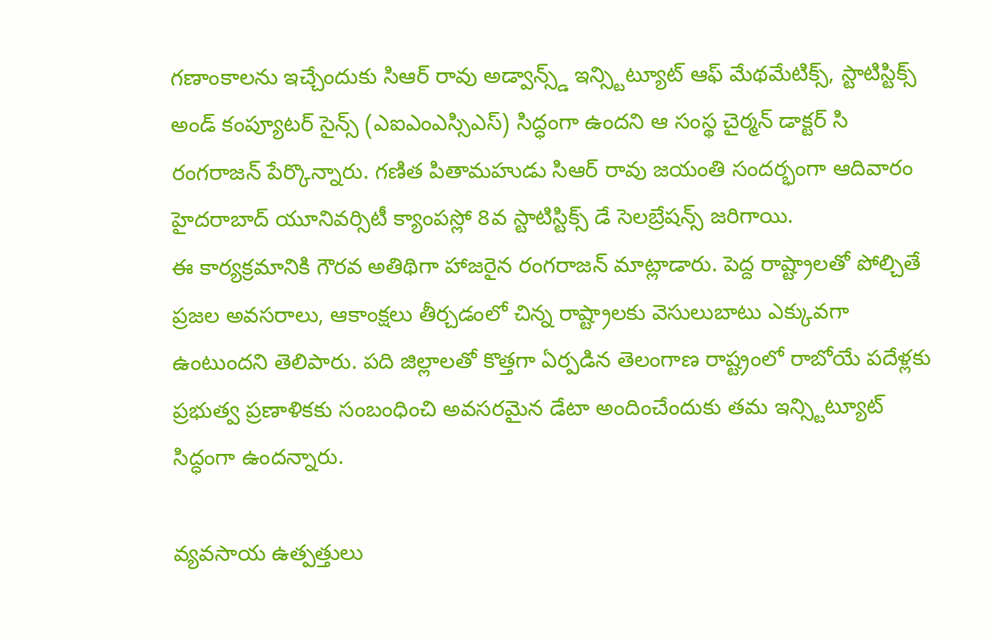గణాంకాలను ఇచ్చేందుకు సిఆర్ రావు అడ్వాన్స్డ్ ఇన్స్టిట్యూట్ ఆఫ్ మేథమేటిక్స్, స్టాటిస్టిక్స్ అండ్ కంప్యూటర్ సైన్స్ (ఎఐఎంఎస్సిఎస్) సిద్ధంగా ఉందని ఆ సంస్థ చైర్మన్ డాక్టర్ సి రంగరాజన్ పేర్కొన్నారు. గణిత పితామహుడు సిఆర్ రావు జయంతి సందర్భంగా ఆదివారం హైదరాబాద్ యూనివర్సిటీ క్యాంపస్లో 8వ స్టాటిస్టిక్స్ డే సెలబ్రేషన్స్ జరిగాయి.
ఈ కార్యక్రమానికి గౌరవ అతిథిగా హాజరైన రంగరాజన్ మాట్లాడారు. పెద్ద రాష్ట్రాలతో పోల్చితే ప్రజల అవసరాలు, ఆకాంక్షలు తీర్చడంలో చిన్న రాష్ట్రాలకు వెసులుబాటు ఎక్కువగా ఉంటుందని తెలిపారు. పది జిల్లాలతో కొత్తగా ఏర్పడిన తెలంగాణ రాష్ట్రంలో రాబోయే పదేళ్లకు ప్రభుత్వ ప్రణాళికకు సంబంధించి అవసరమైన డేటా అందించేందుకు తమ ఇన్స్టిట్యూట్ సిద్ధంగా ఉందన్నారు.

వ్యవసాయ ఉత్పత్తులు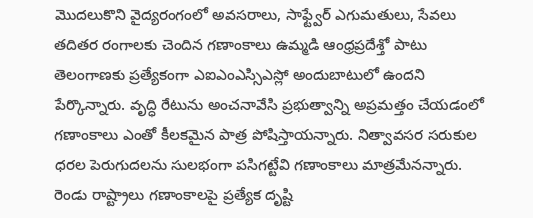మొదలుకొని వైద్యరంగంలో అవసరాలు, సాఫ్ట్వేర్ ఎగుమతులు, సేవలు తదితర రంగాలకు చెందిన గణాంకాలు ఉమ్మడి ఆంధ్రప్రదేశ్తో పాటు తెలంగాణకు ప్రత్యేకంగా ఎఐఎంఎస్సిఎస్లో అందుబాటులో ఉందని పేర్కొన్నారు. వృద్ధి రేటును అంచనావేసి ప్రభుత్వాన్ని అప్రమత్తం చేయడంలో గణాంకాలు ఎంతో కీలకమైన పాత్ర పోషిస్తాయన్నారు. నిత్వావసర సరుకుల ధరల పెరుగుదలను సులభంగా పసిగట్టేవి గణాంకాలు మాత్రమేనన్నారు. రెండు రాష్ట్రాలు గణాంకాలపై ప్రత్యేక దృష్టి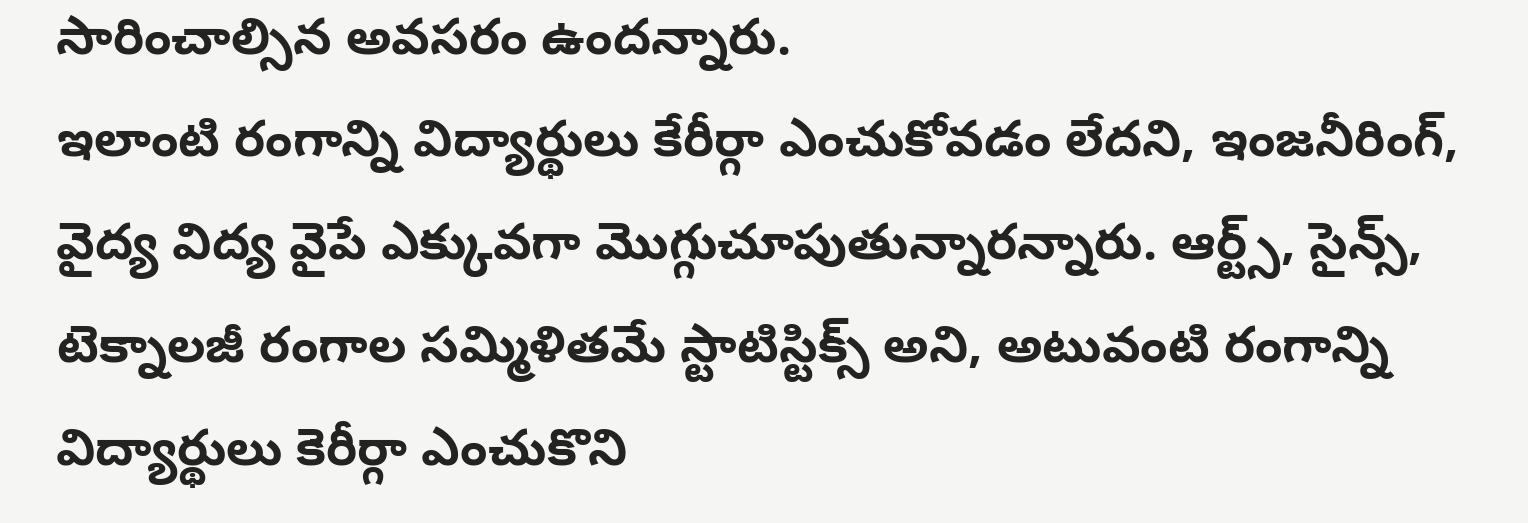సారించాల్సిన అవసరం ఉందన్నారు.
ఇలాంటి రంగాన్ని విద్యార్థులు కేరీర్గా ఎంచుకోవడం లేదని, ఇంజనీరింగ్, వైద్య విద్య వైపే ఎక్కువగా మొగ్గుచూపుతున్నారన్నారు. ఆర్ట్స్, సైన్స్, టెక్నాలజీ రంగాల సమ్మిళితమే స్టాటిస్టిక్స్ అని, అటువంటి రంగాన్ని విద్యార్థులు కెరీర్గా ఎంచుకొని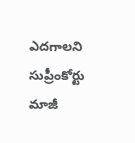ఎదగాలని సుప్రీంకోర్టు మాజీ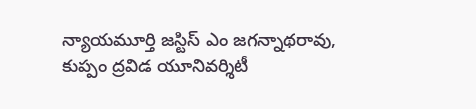న్యాయమూర్తి జస్టిస్ ఎం జగన్నాథరావు, కుప్పం ద్రవిడ యూనివర్శిటీ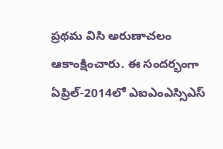ప్రథమ విసి అరుణాచలం ఆకాంక్షించారు. ఈ సందర్భంగా ఏప్రిల్-2014లో ఎఐఎంఎస్సిఎస్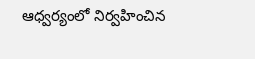ఆధ్వర్యంలో నిర్వహించిన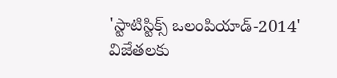'స్టాటిస్టిక్స్ ఒలంపియాడ్-2014' విజేతలకు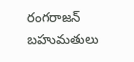రంగరాజన్ బహుమతులు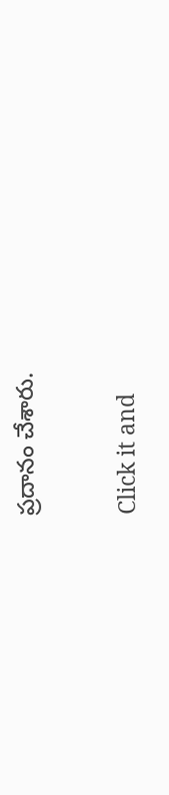ప్రదానం చేశారు.


Click it and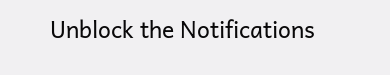Unblock the Notifications